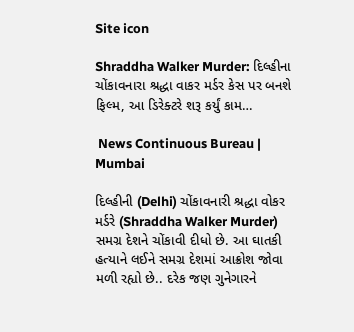Site icon

Shraddha Walker Murder: દિલ્હીના ચોંકાવનારા શ્રદ્ધા વાકર મર્ડર કેસ પર બનશે ફિલ્મ, આ ડિરેક્ટરે શરૂ કર્યું કામ…

 News Continuous Bureau | Mumbai

દિલ્હીની (Delhi) ચોંકાવનારી શ્રદ્ધા વોકર મર્ડરે (Shraddha Walker Murder) સમગ્ર દેશને ચોંકાવી દીધો છે. આ ઘાતકી હત્યાને લઈને સમગ્ર દેશમાં આક્રોશ જોવા મળી રહ્યો છે.. દરેક જણ ગુનેગારને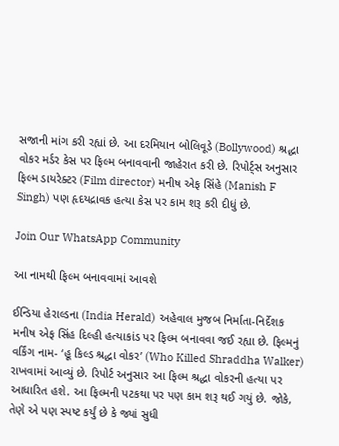સજાની માંગ કરી રહ્યાં છે. આ દરમિયાન બોલિવૂડે (Bollywood) શ્રદ્ધા વોકર મર્ડર કેસ પર ફિલ્મ બનાવવાની જાહેરાત કરી છે. રિપોર્ટ્સ અનુસાર ફિલ્મ ડાયરેક્ટર (Film director) મનીષ એફ સિંહે (Manish F Singh) પણ હૃદયદ્રાવક હત્યા કેસ પર કામ શરૂ કરી દીધું છે.

Join Our WhatsApp Community

આ નામથી ફિલ્મ બનાવવામાં આવશે

ઈન્ડિયા હેરાલ્ડના (India Herald) અહેવાલ મુજબ નિર્માતા-નિર્દેશક મનીષ એફ સિંહ દિલ્હી હત્યાકાંડ પર ફિલ્મ બનાવવા જઈ રહ્યા છે. ફિલ્મનું વર્કિંગ નામ- ‘હૂ કિલ્ડ શ્રદ્ધા વોકર’ (Who Killed Shraddha Walker) રાખવામાં આવ્યું છે. રિપોર્ટ અનુસાર આ ફિલ્મ શ્રદ્ધા વોકરની હત્યા પર આધારિત હશે. આ ફિલ્મની પટકથા પર પણ કામ શરૂ થઈ ગયું છે. જોકે, તેણે એ પણ સ્પષ્ટ કર્યું છે કે જ્યાં સુધી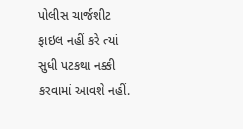પોલીસ ચાર્જશીટ ફાઇલ નહીં કરે ત્યાં સુધી પટકથા નક્કી કરવામાં આવશે નહીં.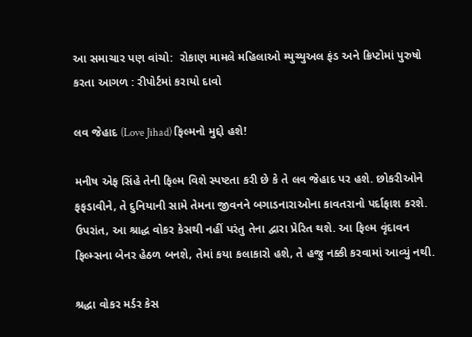આ સમાચાર પણ વાંચો:  રોકાણ મામલે મહિલાઓ મ્યુચ્યુઅલ ફંડ અને ક્રિપ્ટોમાં પુરુષો કરતા આગળ : રીપોર્ટમાં કરાયો દાવો

લવ જેહાદ (Love Jihad) ફિલ્મનો મુદ્દો હશે!

મનીષ એફ સિંહે તેની ફિલ્મ વિશે સ્પષ્ટતા કરી છે કે તે લવ જેહાદ પર હશે. છોકરીઓને ફફડાવીને, તે દુનિયાની સામે તેમના જીવનને બગાડનારાઓના કાવતરાનો પર્દાફાશ કરશે. ઉપરાંત, આ શ્રાદ્ધ વોકર કેસથી નહીં પરંતુ તેના દ્વારા પ્રેરિત થશે. આ ફિલ્મ વૃંદાવન ફિલ્મ્સના બેનર હેઠળ બનશે, તેમાં કયા કલાકારો હશે, તે હજુ નક્કી કરવામાં આવ્યું નથી.

શ્રદ્ધા વોકર મર્ડર કેસ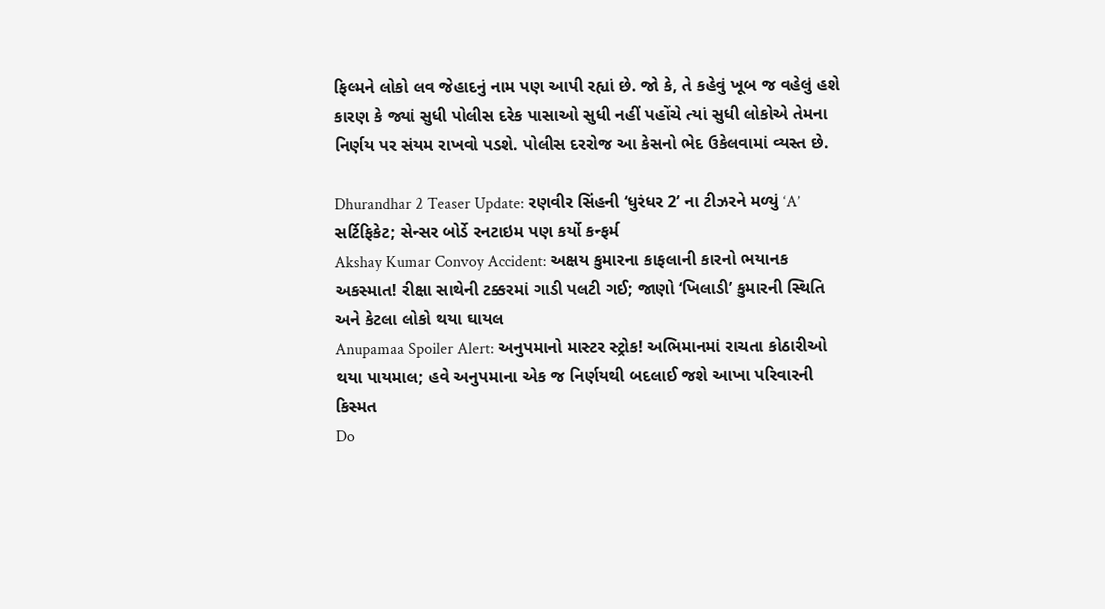ફિલ્મને લોકો લવ જેહાદનું નામ પણ આપી રહ્યાં છે. જો કે, તે કહેવું ખૂબ જ વહેલું હશે કારણ કે જ્યાં સુધી પોલીસ દરેક પાસાઓ સુધી નહીં પહોંચે ત્યાં સુધી લોકોએ તેમના નિર્ણય પર સંયમ રાખવો પડશે. પોલીસ દરરોજ આ કેસનો ભેદ ઉકેલવામાં વ્યસ્ત છે.

Dhurandhar 2 Teaser Update: રણવીર સિંહની ‘ધુરંધર 2’ ના ટીઝરને મળ્યું ‘A’ સર્ટિફિકેટ; સેન્સર બોર્ડે રનટાઇમ પણ કર્યો કન્ફર્મ
Akshay Kumar Convoy Accident: અક્ષય કુમારના કાફલાની કારનો ભયાનક અકસ્માત! રીક્ષા સાથેની ટક્કરમાં ગાડી પલટી ગઈ; જાણો ‘ખિલાડી’ કુમારની સ્થિતિ અને કેટલા લોકો થયા ઘાયલ
Anupamaa Spoiler Alert: અનુપમાનો માસ્ટર સ્ટ્રોક! અભિમાનમાં રાચતા કોઠારીઓ થયા પાયમાલ; હવે અનુપમાના એક જ નિર્ણયથી બદલાઈ જશે આખા પરિવારની કિસ્મત
Do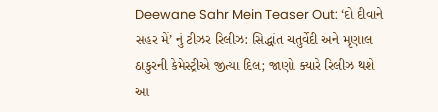Deewane Sahr Mein Teaser Out: ‘દો દીવાને સહર મેં’ નું ટીઝર રિલીઝ: સિદ્ધાંત ચતુર્વેદી અને મૃણાલ ઠાકુરની કેમેસ્ટ્રીએ જીત્યા દિલ; જાણો ક્યારે રિલીઝ થશે આ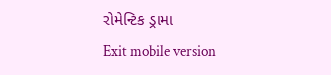રોમેન્ટિક ડ્રામા
Exit mobile version